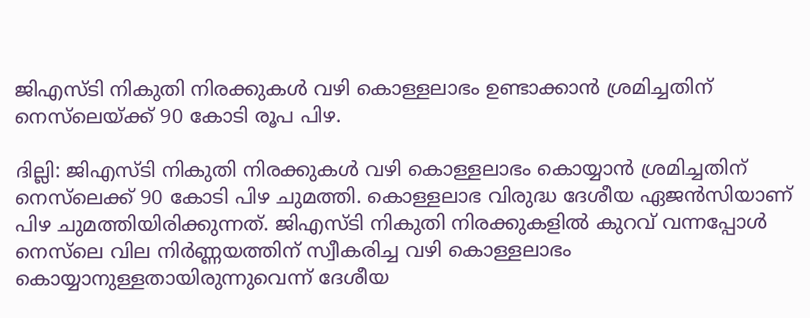ജിഎസ്ടി നികുതി നിരക്കുകള്‍ വഴി കൊള്ളലാഭം ഉണ്ടാക്കാന്‍ ശ്രമിച്ചതിന് നെസ്‍ലെയ്ക്ക് 90 കോടി രൂപ പിഴ.

ദില്ലി: ജിഎസ്‌ടി നികുതി നിരക്കുകൾ വഴി കൊള്ളലാഭം കൊയ്യാൻ ശ്രമിച്ചതിന് നെസ്‌ലെക്ക് 90 കോടി പിഴ ചുമത്തി. കൊള്ളലാഭ വിരുദ്ധ ദേശീയ ഏജൻസിയാണ് പിഴ ചുമത്തിയിരിക്കുന്നത്. ജിഎസ്ടി നികുതി നിരക്കുകളിൽ കുറവ് വന്നപ്പോൾ നെസ്‌ലെ വില നിർണ്ണയത്തിന് സ്വീകരിച്ച വഴി കൊള്ളലാഭം കൊയ്യാനുള്ളതായിരുന്നുവെന്ന് ദേശീയ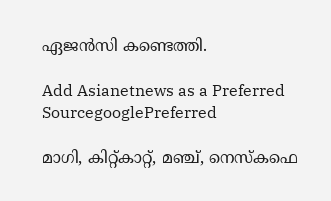ഏജൻസി കണ്ടെത്തി.

Add Asianetnews as a Preferred SourcegooglePreferred

മാഗി, കിറ്റ്കാറ്റ്, മഞ്ച്, നെസ്കഫെ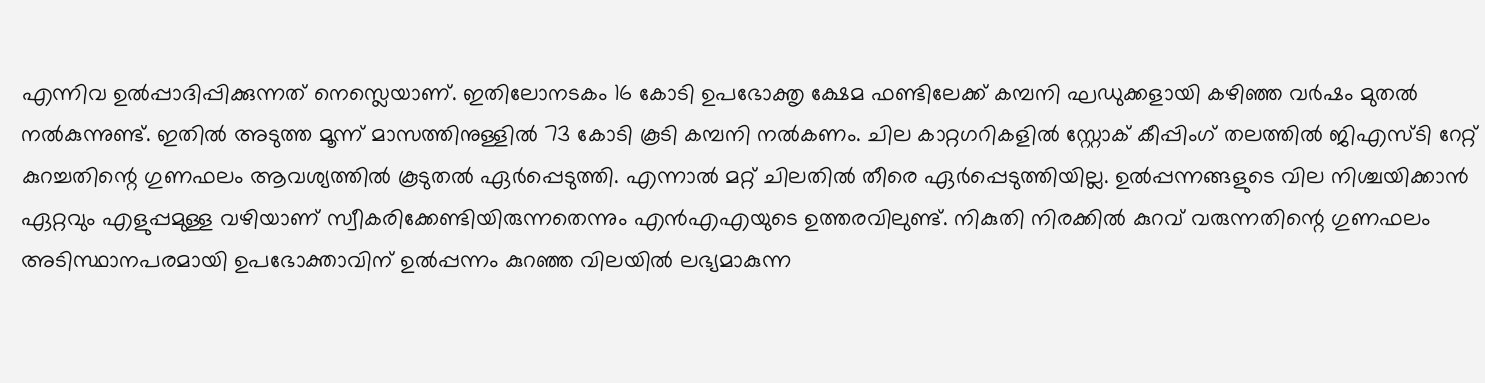എന്നിവ ഉൽപ്പാദിപ്പിക്കുന്നത് നെസ്ലെയാണ്. ഇതിലോനടകം 16 കോടി ഉപഭോക്തൃ ക്ഷേമ ഫണ്ടിലേക്ക് കമ്പനി ഘഡുക്കളായി കഴിഞ്ഞ വർഷം മുതൽ നൽകുന്നുണ്ട്. ഇതിൽ അടുത്ത മൂന്ന് മാസത്തിനുള്ളിൽ 73 കോടി കൂടി കമ്പനി നൽകണം. ചില കാറ്റഗറികളിൽ സ്റ്റോക് കീപ്പിംഗ് തലത്തിൽ ജിഎസ്‌ടി റേറ്റ് കുറച്ചതിന്റെ ഗുണഫലം ആവശ്യത്തിൽ കൂടുതൽ ഏർപ്പെടുത്തി. എന്നാൽ മറ്റ് ചിലതിൽ തീരെ ഏർപ്പെടുത്തിയില്ല. ഉൽപ്പന്നങ്ങളുടെ വില നിശ്ചയിക്കാൻ ഏറ്റവും എളുപ്പമുള്ള വഴിയാണ് സ്വീകരിക്കേണ്ടിയിരുന്നതെന്നും എൻഎഎയുടെ ഉത്തരവിലുണ്ട്. നികുതി നിരക്കിൽ കുറവ് വരുന്നതിന്റെ ഗുണഫലം അടിസ്ഥാനപരമായി ഉപഭോക്താവിന് ഉൽപ്പന്നം കുറഞ്ഞ വിലയിൽ ലഭ്യമാകുന്ന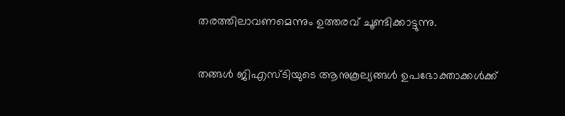തരത്തിലാവണമെന്നും ഉത്തരവ് ചൂണ്ടിക്കാട്ടുന്നു.

തങ്ങൾ ജിഎസ്‌ടിയുടെ ആനുകൂല്യങ്ങൾ ഉപഭോക്താക്കൾക്ക്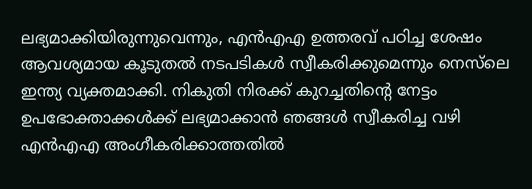ലഭ്യമാക്കിയിരുന്നുവെന്നും, എൻഎഎ ഉത്തരവ് പഠിച്ച ശേഷം ആവശ്യമായ കൂടുതൽ നടപടികൾ സ്വീകരിക്കുമെന്നും നെസ്‌ലെ ഇന്ത്യ വ്യക്തമാക്കി. നികുതി നിരക്ക് കുറച്ചതിന്റെ നേട്ടം ഉപഭോക്താക്കൾക്ക് ലഭ്യമാക്കാൻ ഞങ്ങൾ സ്വീകരിച്ച വഴി എൻഎഎ അംഗീകരിക്കാത്തതിൽ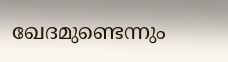ഖേദമുണ്ടെന്നും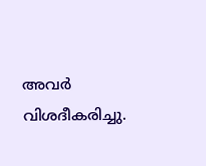അവർ വിശദീകരിച്ചു.